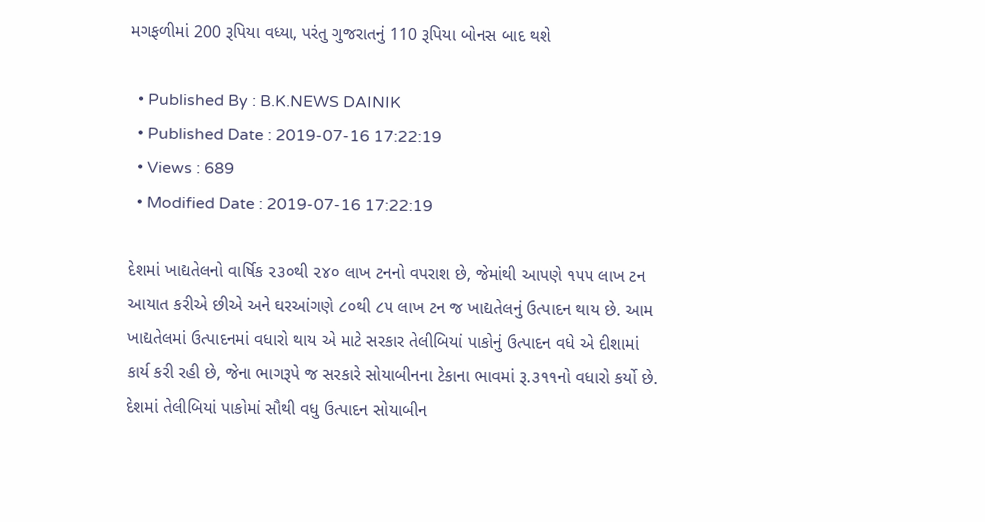મગફળીમાં 200 રૂપિયા વધ્યા, પરંતુ ગુજરાતનું 110 રૂપિયા બોનસ બાદ થશે

  • Published By : B.K.NEWS DAINIK
  • Published Date : 2019-07-16 17:22:19
  • Views : 689
  • Modified Date : 2019-07-16 17:22:19

દેશમાં ખાદ્યતેલનો વાર્ષિક ૨૩૦થી ૨૪૦ લાખ ટનનો વપરાશ છે, જેમાંથી આપણે ૧૫૫ લાખ ટન આયાત કરીએ છીએ અને ઘરઆંગણે ૮૦થી ૮૫ લાખ ટન જ ખાદ્યતેલનું ઉત્પાદન થાય છે. આમ ખાદ્યતેલમાં ઉત્પાદનમાં વધારો થાય એ માટે સરકાર તેલીબિયાં પાકોનું ઉત્પાદન વધે એ દીશામાં કાર્ય કરી રહી છે, જેના ભાગરૂપે જ સરકારે સોયાબીનના ટેકાના ભાવમાં રૂ.૩૧૧નો વધારો કર્યો છે. દેશમાં તેલીબિયાં પાકોમાં સૌથી વધુ ઉત્પાદન સોયાબીન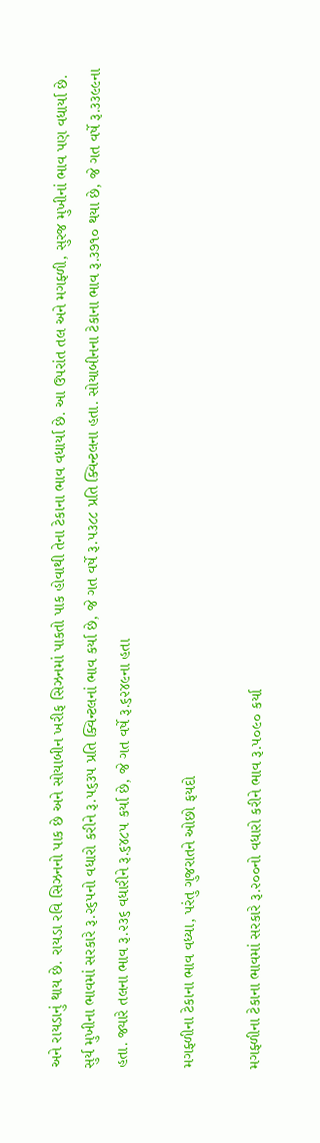અને રાયડાનું થાય છે. રાયડા રવિ સિઝનનો પાક છે અને સોયાબીન ખરીફ સિઝનમાં પાકતો પાક હોવાથી તેના ટેકાના ભાવ વધાર્યા છે. આ ઉપરાંત તલ અને મગફ્ળી, સુરજ મુખીનાં ભાવ પણ વધાર્યા છે. સુર્ય મુખીના ભાવમાં સરકારે રૂ.૨૬૫નો વધારો કરીને રૂ.૫૬૩૫ પ્રતિ ક્વિન્ટલનાં ભાવ કર્યા છે, જે ગત વર્ષે રૂ.૫૩૮૮ પ્રતિ ક્વિન્ટલના હતા. સોયાબીનના ટેકાના ભાવ રૂ.૩૭૧૦ થયા છે, જે ગત વર્ષે રૂ.૩૩૯૯ના હતા. જ્યારે તલના ભાવ રૂ.૨૩૬ વધારીને રૂ.૬૪૮૫ કર્યા છે, જે ગત વર્ષે રૂ.૬૨૪૯ના હતા

મગફ્ળીના ટેકાના ભાવ વધ્યા, પરંતુ ગુજરાતને ઓછો ફયદો

મગફ્ળીના ટેકાના ભાવમાં સરકારે રૂ.૨૦૦નો વધારો કરીને ભાવ રૂ.૫૦૯૦ કર્યા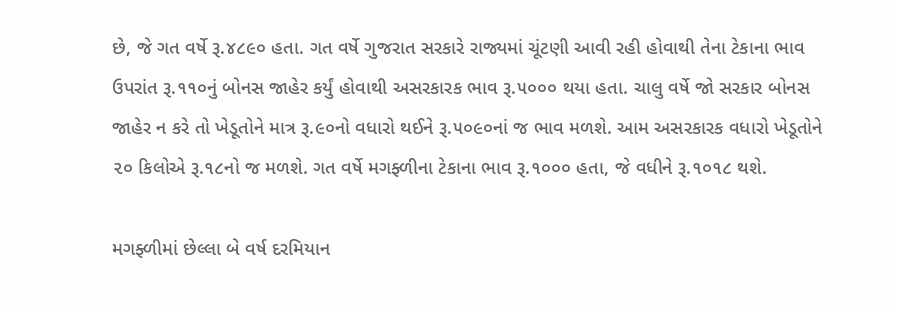છે, જે ગત વર્ષે રૂ.૪૮૯૦ હતા. ગત વર્ષે ગુજરાત સરકારે રાજ્યમાં ચૂંટણી આવી રહી હોવાથી તેના ટેકાના ભાવ ઉપરાંત રૂ.૧૧૦નું બોનસ જાહેર કર્યું હોવાથી અસરકારક ભાવ રૂ.૫૦૦૦ થયા હતા. ચાલુ વર્ષે જો સરકાર બોનસ જાહેર ન કરે તો ખેડૂતોને માત્ર રૂ.૯૦નો વધારો થઈને રૂ.૫૦૯૦નાં જ ભાવ મળશે. આમ અસરકારક વધારો ખેડૂતોને ૨૦ કિલોએ રૂ.૧૮નો જ મળશે. ગત વર્ષે મગફ્ળીના ટેકાના ભાવ રૂ.૧૦૦૦ હતા, જે વધીને રૂ.૧૦૧૮ થશે.

મગફ્ળીમાં છેલ્લા બે વર્ષ દરમિયાન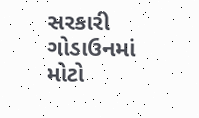સરકારી ગોડાઉનમાં મોટો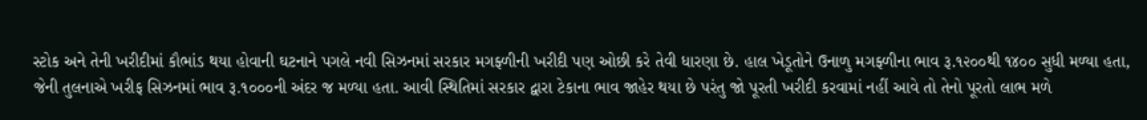સ્ટોક અને તેની ખરીદીમાં કૌભાંડ થયા હોવાની ઘટનાને પગલે નવી સિઝનમાં સરકાર મગફ્ળીની ખરીદી પણ ઓછી કરે તેવી ધારણા છે. હાલ ખેડૂતોને ઉનાળુ મગફ્ળીના ભાવ રૂ.૧૨૦૦થી ૧૪૦૦ સુધી મળ્યા હતા, જેની તુલનાએ ખરીફ સિઝનમાં ભાવ રૂ.૧૦૦૦ની અંદર જ મળ્યા હતા. આવી સ્થિતિમાં સરકાર દ્વારા ટેકાના ભાવ જાહેર થયા છે પરંતુ જો પૂરતી ખરીદી કરવામાં નહીં આવે તો તેનો પૂરતો લાભ મળે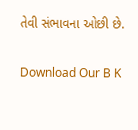તેવી સંભાવના ઓછી છે.


Download Our B K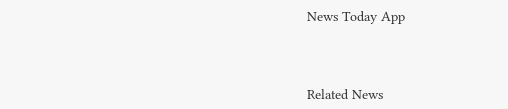News Today App



Related News